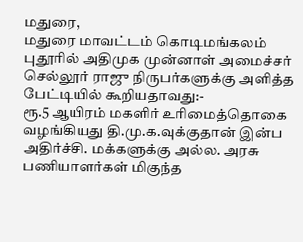மதுரை,
மதுரை மாவட்டம் கொடிமங்கலம் புதூரில் அதிமுக முன்னாள் அமைச்சர் செல்லூர் ராஜு நிருபர்களுக்கு அளித்த பேட்டியில் கூறியதாவது:-
ரூ.5 ஆயிரம் மகளிர் உரிமைத்தொகை வழங்கியது தி.மு.க.வுக்குதான் இன்ப அதிர்ச்சி. மக்களுக்கு அல்ல. அரசு பணியாளர்கள் மிகுந்த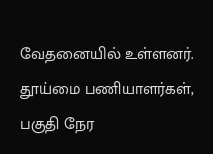வேதனையில் உள்ளனர். தூய்மை பணியாளர்கள், பகுதி நேர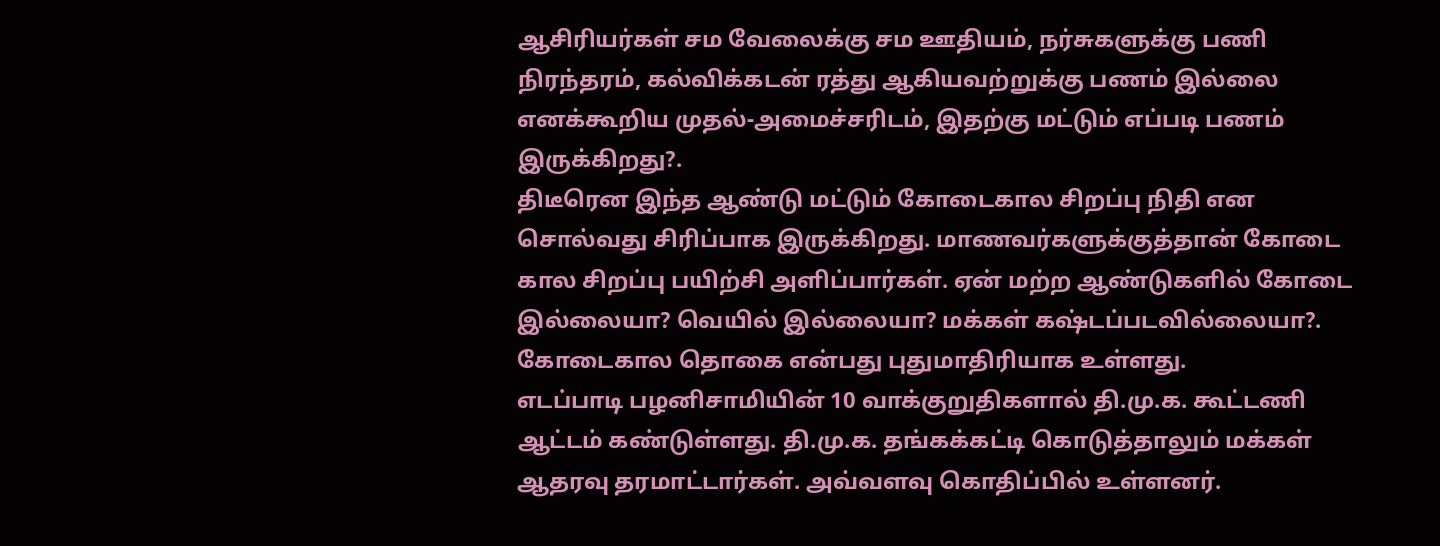ஆசிரியர்கள் சம வேலைக்கு சம ஊதியம், நர்சுகளுக்கு பணி நிரந்தரம், கல்விக்கடன் ரத்து ஆகியவற்றுக்கு பணம் இல்லை எனக்கூறிய முதல்-அமைச்சரிடம், இதற்கு மட்டும் எப்படி பணம் இருக்கிறது?.
திடீரென இந்த ஆண்டு மட்டும் கோடைகால சிறப்பு நிதி என சொல்வது சிரிப்பாக இருக்கிறது. மாணவர்களுக்குத்தான் கோடை கால சிறப்பு பயிற்சி அளிப்பார்கள். ஏன் மற்ற ஆண்டுகளில் கோடை இல்லையா? வெயில் இல்லையா? மக்கள் கஷ்டப்படவில்லையா?. கோடைகால தொகை என்பது புதுமாதிரியாக உள்ளது.
எடப்பாடி பழனிசாமியின் 10 வாக்குறுதிகளால் தி.மு.க. கூட்டணி ஆட்டம் கண்டுள்ளது. தி.மு.க. தங்கக்கட்டி கொடுத்தாலும் மக்கள் ஆதரவு தரமாட்டார்கள். அவ்வளவு கொதிப்பில் உள்ளனர்.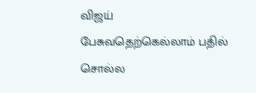விஜய் பேசுவதெற்கெல்லாம் பதில் சொல்ல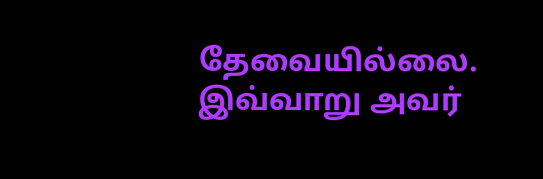தேவையில்லை. இவ்வாறு அவர்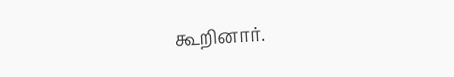கூறினார்.